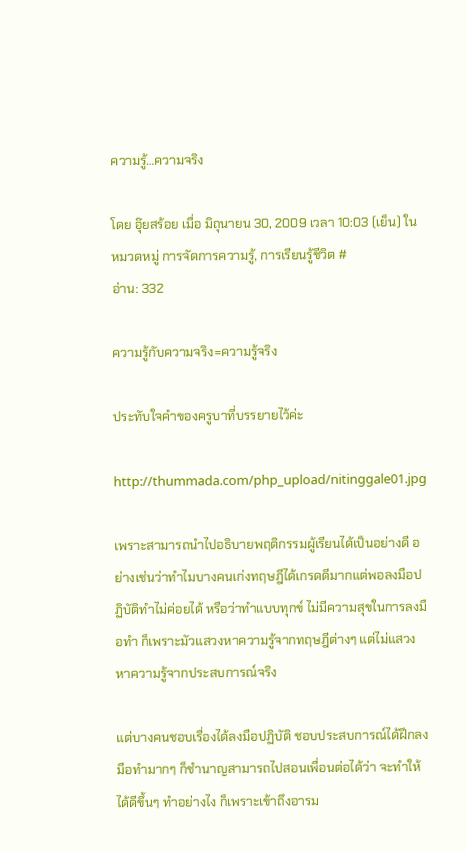ความรู้…ความจริง

โดย อุ๊ยสร้อย เมื่อ มิถุนายน 30, 2009 เวลา 10:03 (เย็น) ในหมวดหมู่ การจัดการความรู้, การเรียนรู้ชีวิต #
อ่าน: 332

ความรู้กับความจริง=ความรู้จริง

ประทับใจคำของครูบาที่บรรยายไว้ค่ะ

http://thummada.com/php_upload/nitinggale01.jpg

เพราะสามารถนำไปอธิบายพฤติกรรมผู้เรียนได้เป็นอย่างดี อย่างเช่นว่าทำไมบางคนเก่งทฤษฎีได้เกรดดีมากแต่พอลงมือปฏิบัติทำไม่ค่อยได้ หรือว่าทำแบบทุกข์ ไม่มีความสุขในการลงมือทำ ก็เพราะมัวแสวงหาความรู้จากทฤษฎีต่างๆ แต่ไม่แสวงหาความรู้จากประสบการณ์จริง

แต่บางคนชอบเรื่องได้ลงมือปฏิบัติ ชอบประสบการณ์ได้ฝึกลงมือทำมากๆ ก็ชำนาญสามารถไปสอนเพื่อนต่อได้ว่า จะทำให้ได้ดีขึ้นๆ ทำอย่างไง ก็เพราะเข้าถึงอารม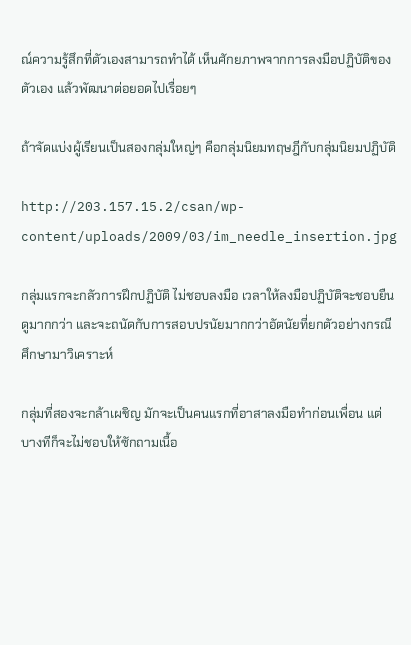ณ์ความรู้สึกที่ตัวเองสามารถทำได้ เห็นศักยภาพจากการลงมือปฏิบัติของตัวเอง แล้วพัฒนาต่อยอดไปเรื่อยๆ

ถ้าจัดแบ่งผู้เรียนเป็นสองกลุ่มใหญ่ๆ คือกลุ่มนิยมทฤษฎีกับกลุ่มนิยมปฏิบัติ

http://203.157.15.2/csan/wp-content/uploads/2009/03/im_needle_insertion.jpg

กลุ่มแรกจะกลัวการฝึกปฏิบัติ ไม่ชอบลงมือ เวลาให้ลงมือปฏิบัติจะชอบยืนดูมากกว่า และจะถนัดกับการสอบปรนัยมากกว่าอัตนัยที่ยกตัวอย่างกรณีศึกษามาวิเคราะห์

กลุ่มที่สองจะกล้าเผชิญ มักจะเป็นคนแรกที่อาสาลงมือทำก่อนเพื่อน แต่บางทีก็จะไม่ชอบให้ซักถามเนื้อ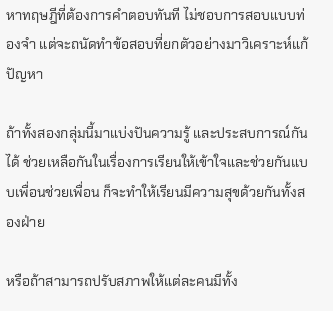หาทฤษฎีที่ต้องการคำตอบทันที ไม่ชอบการสอบแบบท่องจำ แต่จะถนัดทำข้อสอบที่ยกตัวอย่างมาวิเคราะห์แก้ปัญหา

ถ้าทั้งสองกลุ่มนี้มาแบ่งปันความรู้ และประสบการณ์กันได้ ช่วยเหลือกันในเรื่องการเรียนให้เข้าใจและช่วยกันแบบเพื่อนช่วยเพื่อน ก็จะทำให้เรียนมีความสุขด้วยกันทั้งสองฝ่าย

หรือถ้าสามารถปรับสภาพให้แต่ละคนมีทั้ง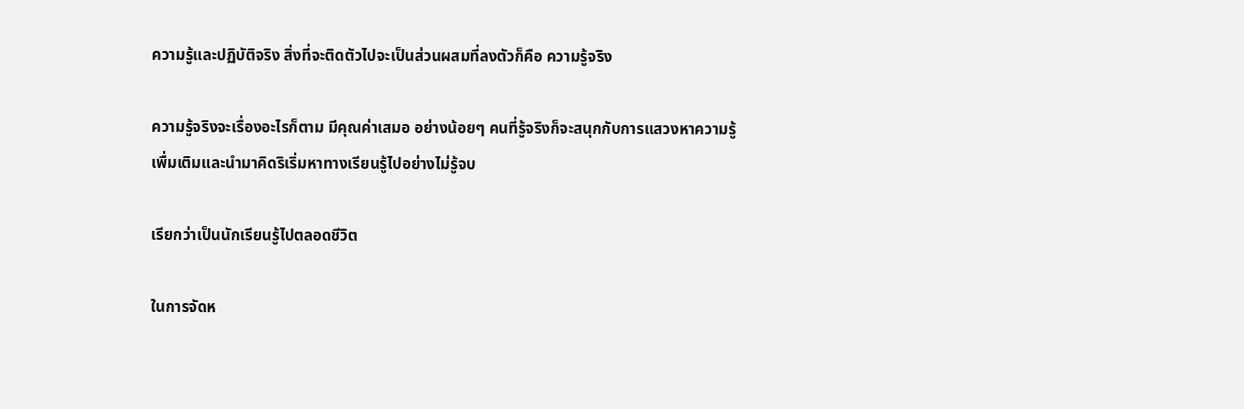ความรู้และปฏิบัติจริง สิ่งที่จะติดตัวไปจะเป็นส่วนผสมที่ลงตัวก็คือ ความรู้จริง

ความรู้จริงจะเรื่องอะไรก็ตาม มีคุณค่าเสมอ อย่างน้อยๆ คนที่รู้จริงก็จะสนุกกับการแสวงหาความรู้เพื่มเติมและนำมาคิดริเริ่มหาทางเรียนรู้ไปอย่างไม่รู้จบ

เรียกว่าเป็นนักเรียนรู้ไปตลอดชีวิต

ในการจัดห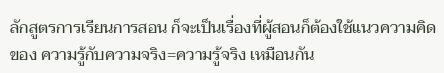ลักสูตรการเรียนการสอน ก็จะเป็นเรื่องที่ผู้สอนก็ต้องใช้แนวความคิดของ ความรู้กับความจริง=ความรู้จริง เหมือนกัน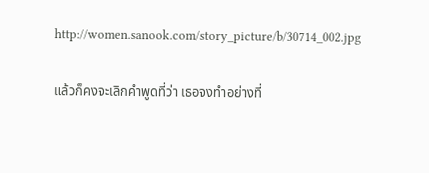http://women.sanook.com/story_picture/b/30714_002.jpg

แล้วก็คงจะเลิกคำพูดที่ว่า เธอจงทำอย่างที่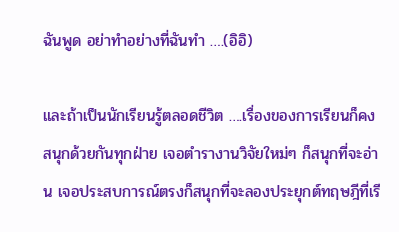ฉันพูด อย่าทำอย่างที่ฉันทำ ….(อิอิ)

และถ้าเป็นนักเรียนรู้ตลอดชีวิต ….เรื่องของการเรียนก็คงสนุกด้วยกันทุกฝ่าย เจอตำรางานวิจัยใหม่ๆ ก็สนุกที่จะอ่าน เจอประสบการณ์ตรงก็สนุกที่จะลองประยุกต์ทฤษฎีที่เรี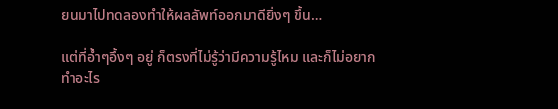ยนมาไปทดลองทำให้ผลลัพท์ออกมาดียิ่งๆ ขึ้น…

แต่ที่อ้ำๆอึ้งๆ อยู่ ก็ตรงที่ไม่รู้ว่ามีความรู้ไหม และก็ไม่อยากทำอะไร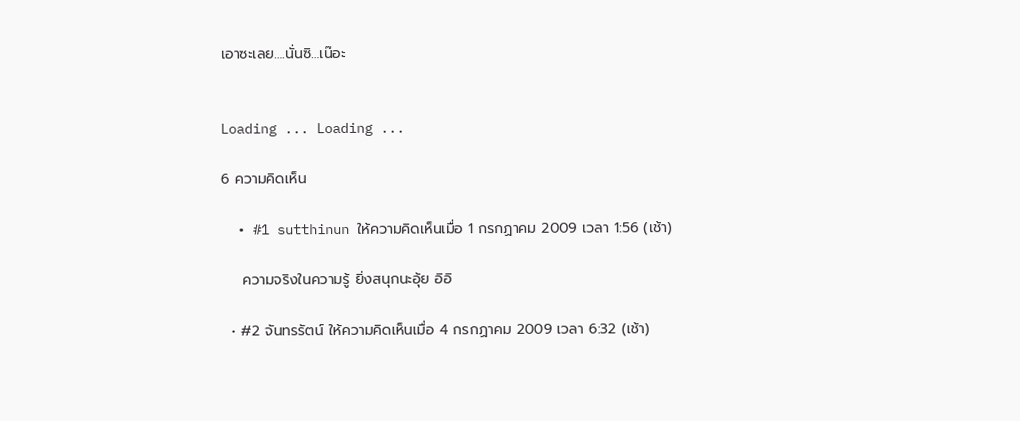เอาซะเลย….นั่นซิ…เน๊อะ


Loading ... Loading ...

6 ความคิดเห็น

  • #1 sutthinun ให้ความคิดเห็นเมื่อ 1 กรกฏาคม 2009 เวลา 1:56 (เช้า)

    ความจริงในความรู้ ยิ่งสนุกนะอุ้ย อิอิ

  • #2 จันทรรัตน์ ให้ความคิดเห็นเมื่อ 4 กรกฏาคม 2009 เวลา 6:32 (เช้า)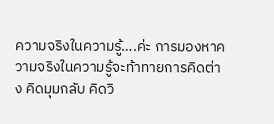ความจริงในความรู้….ค่ะ การมองหาความจริงในความรู้จะท้าทายการคิดต่าง คิดมุมกลับ คิดวิ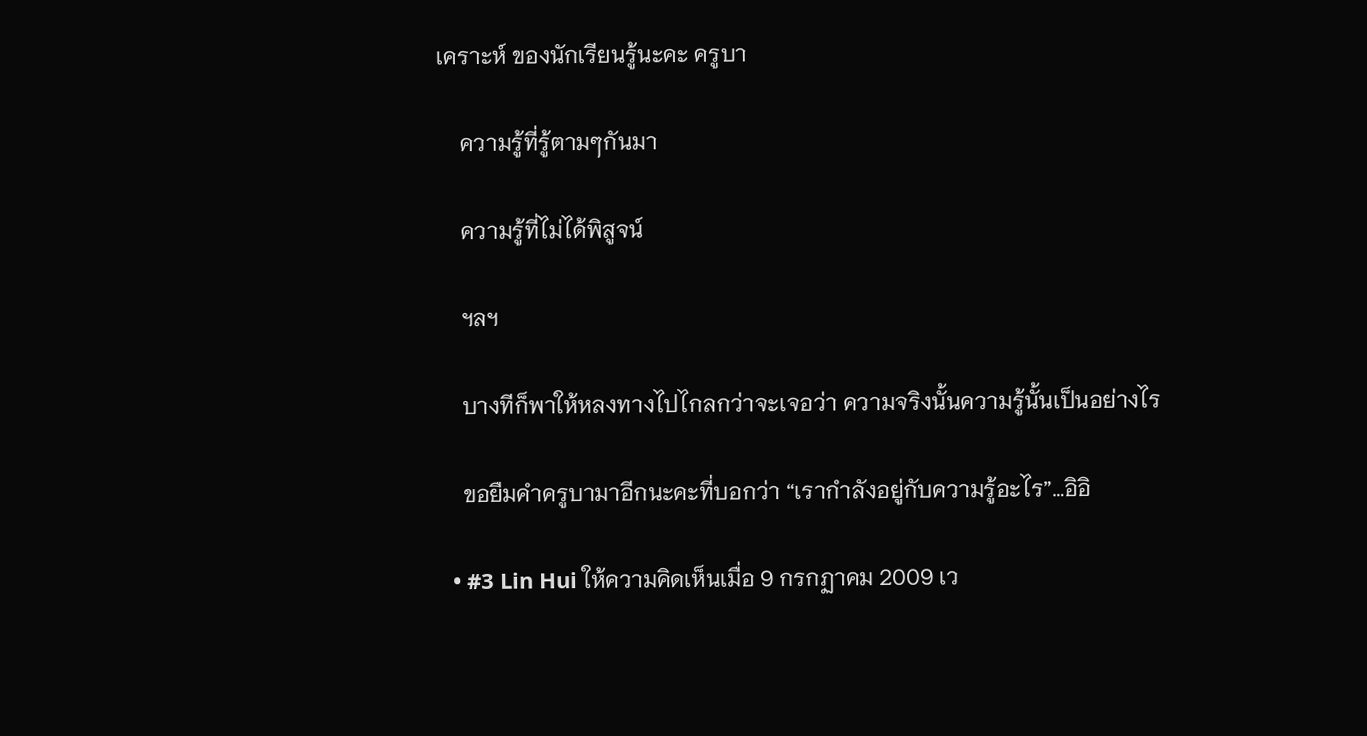เคราะห์ ของนักเรียนรู้นะคะ ครูบา

    ความรู้ที่รู้ตามๆกันมา

    ความรู้ที่ไม่ได้พิสูจน์

    ฯลฯ

    บางทีก็พาให้หลงทางไปไกลกว่าจะเจอว่า ความจริงนั้นความรู้นั้นเป็นอย่างไร

    ขอยืมคำครูบามาอีกนะคะที่บอกว่า “เรากำลังอยู่กับความรู้อะไร”…อิอิ

  • #3 Lin Hui ให้ความคิดเห็นเมื่อ 9 กรกฏาคม 2009 เว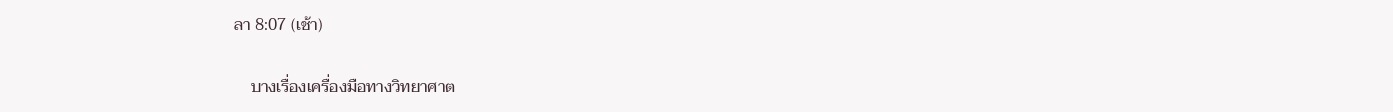ลา 8:07 (เช้า)

    บางเรื่องเครื่องมือทางวิทยาศาต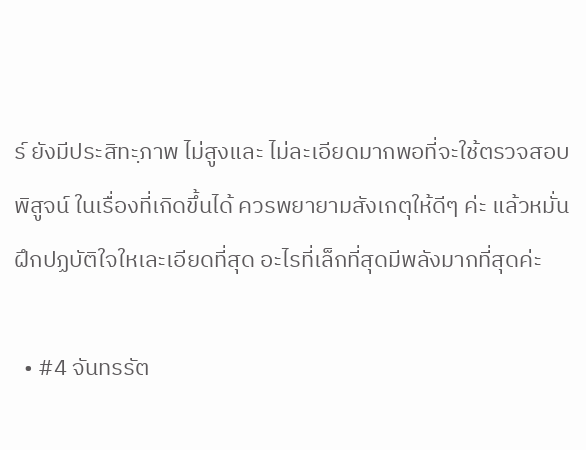ร์ ยังมีประสิทะฺภาพ ไม่สูงและ ไม่ละเอียดมากพอที่จะใช้ตรวจสอบพิสูจน์ ในเรื่องที่เกิดขึ้นได้ ควรพยายามสังเกตุให้ดีๆ ค่ะ แล้วหมั่นฝึกปฏบัติใจใหเละเอียดที่สุด อะไรที่เล็กที่สุดมีพลังมากที่สุดค่ะ

  • #4 จันทรรัต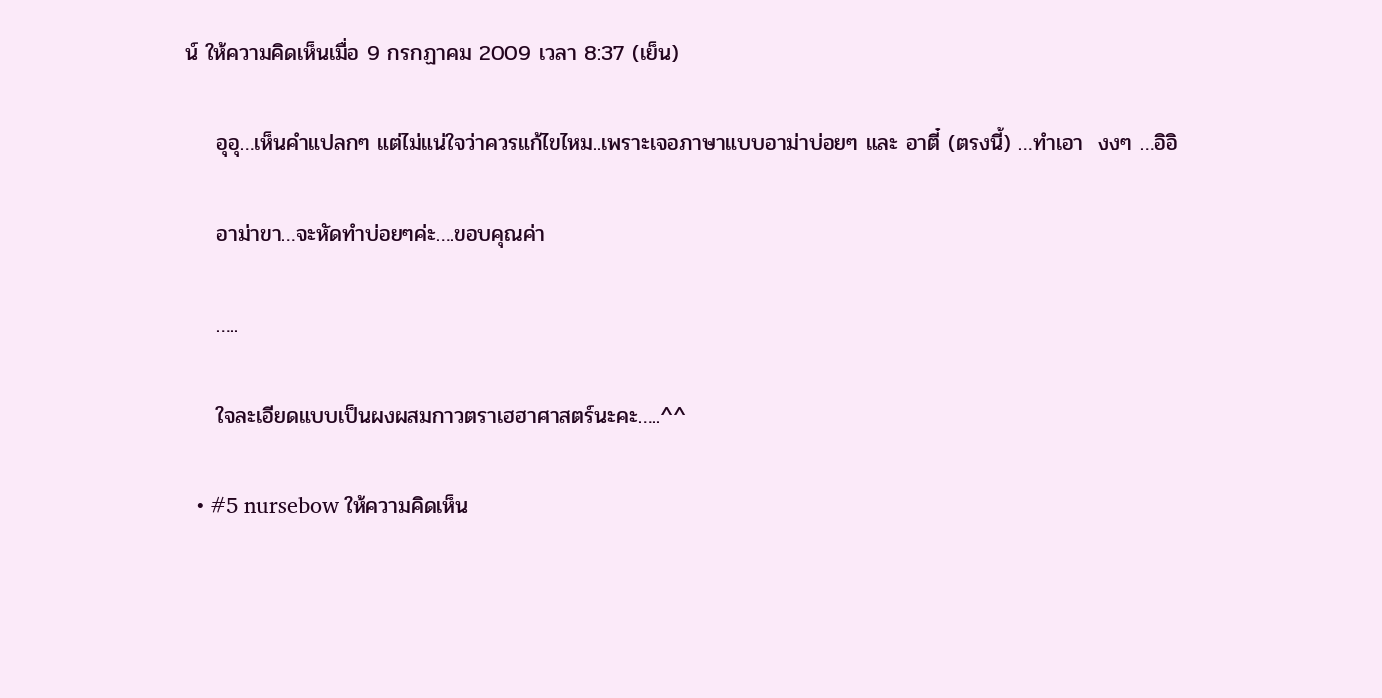น์ ให้ความคิดเห็นเมื่อ 9 กรกฏาคม 2009 เวลา 8:37 (เย็น)

    อุอุ…เห็นคำแปลกๆ แต่ไม่แน่ใจว่าควรแก้ไขไหม..เพราะเจอภาษาแบบอาม่าบ่อยๆ และ อาตี๋ (ตรงนี้) …ทำเอา  งงๆ …อิอิ

    อาม่าขา…จะหัดทำบ่อยๆค่ะ….ขอบคุณค่า

    …..

    ใจละเอียดแบบเป็นผงผสมกาวตราเฮฮาศาสตร์นะคะ…..^^

  • #5 nursebow ให้ความคิดเห็น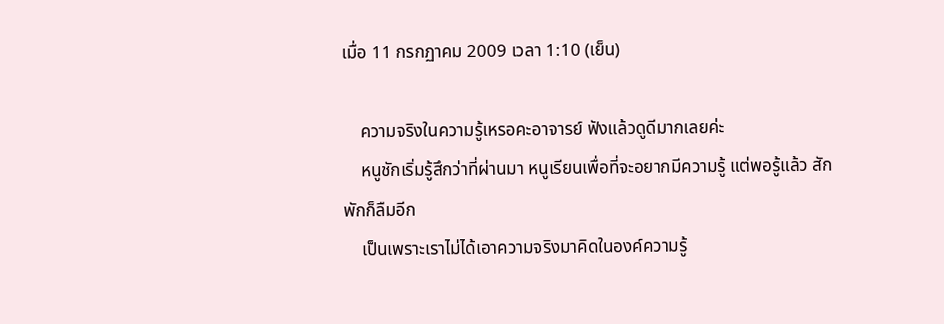เมื่อ 11 กรกฏาคม 2009 เวลา 1:10 (เย็น)

    ความจริงในความรู้เหรอคะอาจารย์ ฟังแล้วดูดีมากเลยค่ะ
    หนูชักเริ่มรู้สึกว่าที่ผ่านมา หนูเรียนเพื่อที่จะอยากมีความรู้ แต่พอรู้แล้ว สักพักก็ลืมอีก
    เป็นเพราะเราไม่ได้เอาความจริงมาคิดในองค์ความรู้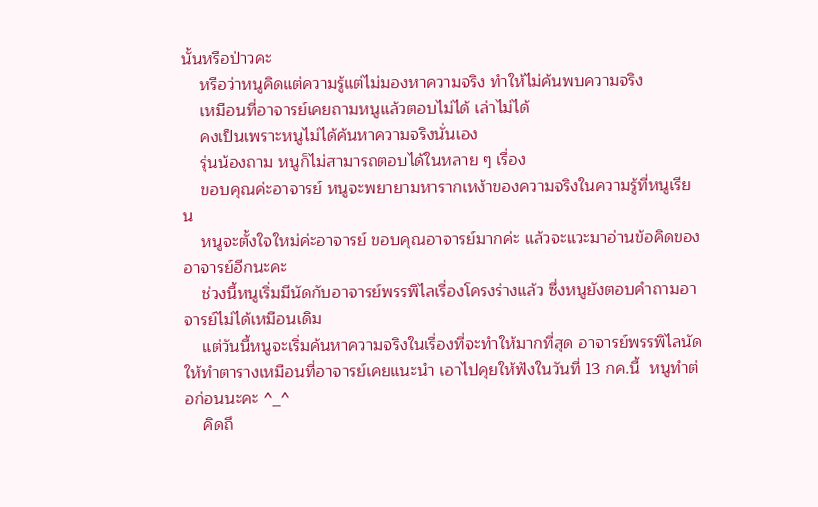นั้นหรือป่าวคะ
    หรือว่าหนูคิดแต่ความรู้แต่ไม่มองหาความจริง ทำให้ไม่ค้นพบความจริง
    เหมือนที่อาจารย์เคยถามหนูแล้วตอบไม่ได้ เล่าไม่ได้
    คงเป็นเพราะหนูไม่ได้ค้นหาความจริงนั่นเอง
    รุ่นน้องถาม หนูก็ไม่สามารถตอบได้ในหลาย ๆ เรื่อง
    ขอบคุณค่ะอาจารย์ หนูจะพยายามหารากเหง้าของความจริงในความรู้ที่หนูเรียน
    หนูจะตั้งใจใหม่ค่ะอาจารย์ ขอบคุณอาจารย์มากค่ะ แล้วจะแวะมาอ่านข้อคิดของอาจารย์อีกนะคะ
    ช่วงนี้หนูเริ่มมีนัดกับอาจารย์พรรพิไลเรื่องโครงร่างแล้ว ซึ่งหนูยังตอบคำถามอาจารย์ไม่ได้เหมือนเดิม
    แต่วันนี้หนูจะเริ่มค้นหาความจริงในเรื่องที่จะทำให้มากที่สุด อาจารย์พรรพิไลนัดให้ทำตารางเหมือนที่อาจารย์เคยแนะนำ เอาไปคุยให้ฟังในวันที่ 13 กค.นี้  หนูทำต่อก่อนนะคะ ^_^
    คิดถึ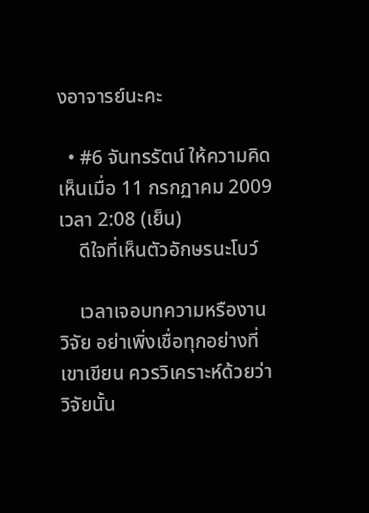งอาจารย์นะคะ

  • #6 จันทรรัตน์ ให้ความคิดเห็นเมื่อ 11 กรกฏาคม 2009 เวลา 2:08 (เย็น)
    ดีใจที่เห็นตัวอักษรนะโบว์

    เวลาเจอบทความหรืองานวิจัย อย่าเพิ่งเชื่อทุกอย่างที่เขาเขียน ควรวิเคราะห์ด้วยว่าวิจัยนั้น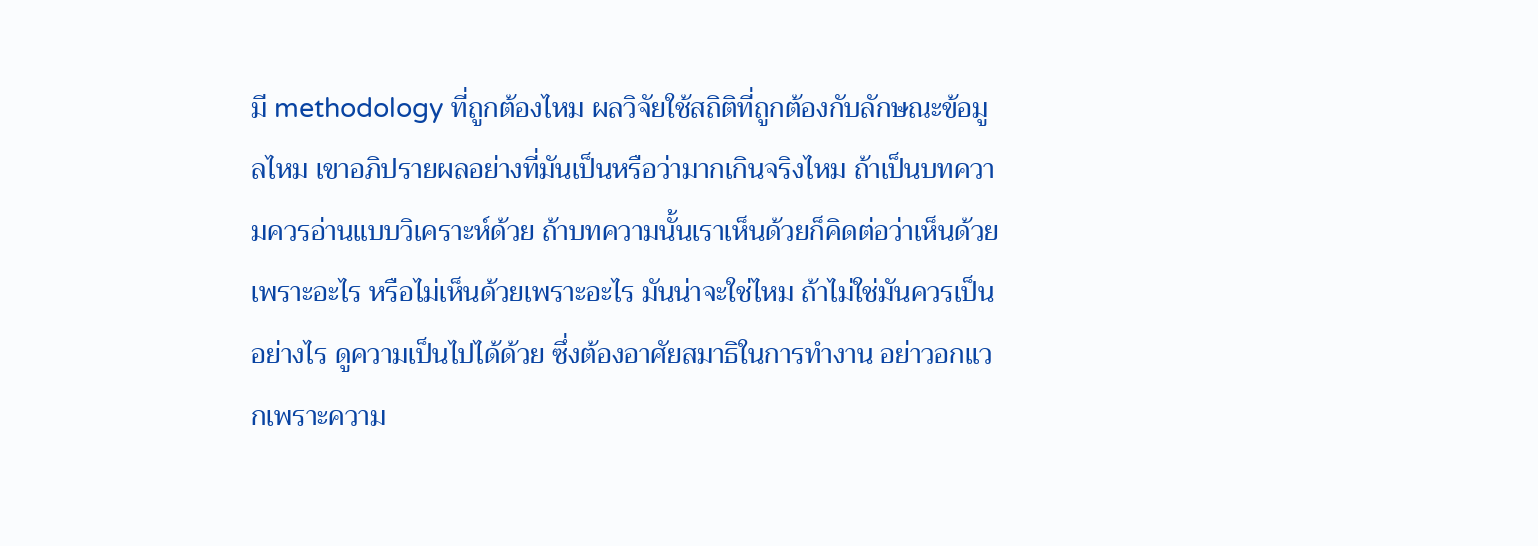มี methodology ที่ถูกต้องไหม ผลวิจัยใช้สถิติที่ถูกต้องกับลักษณะข้อมูลไหม เขาอภิปรายผลอย่างที่มันเป็นหรือว่ามากเกินจริงไหม ถ้าเป็นบทความควรอ่านแบบวิเคราะห์ด้วย ถ้าบทความนั้นเราเห็นด้วยก็คิดต่อว่าเห็นด้วยเพราะอะไร หรือไม่เห็นด้วยเพราะอะไร มันน่าจะใช่ไหม ถ้าไม่ใช่มันควรเป็นอย่างไร ดูความเป็นไปได้ด้วย ซึ่งต้องอาศัยสมาธิในการทำงาน อย่าวอกแวกเพราะความ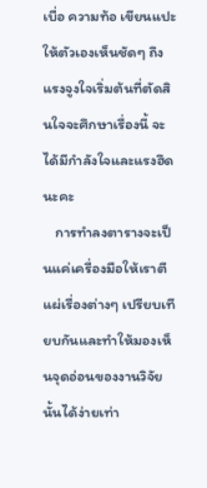เบื่อ ความท้อ เขียนแปะให้ตัวเองเห็นชัดๆ ถึงแรงจูงใจเริ่มต้นที่ตัดสินใจจะศึกษาเรื่องนี้ จะได้มีกำลังใจและแรงฮึดนะคะ
    การทำลงตารางจะเป็นแค่เครื่องมือให้เราตีแผ่เรื่องต่างๆ เปรียบเทียบกันและทำให้มองเห็นจุดอ่อนของงานวิจัยนั้นได้ง่ายเท่า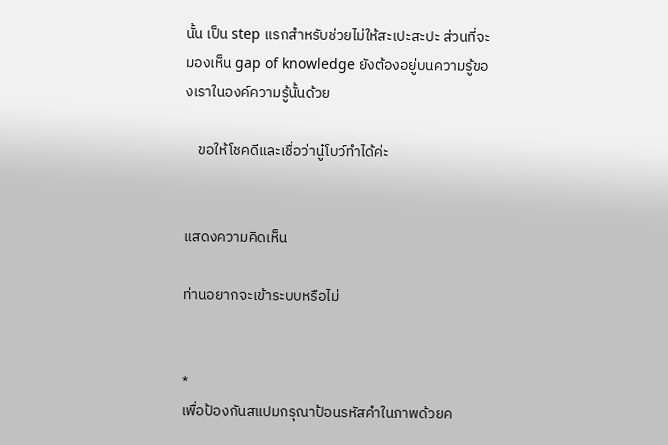นั้น เป็น step แรกสำหรับช่วยไม่ให้สะเปะสะปะ ส่วนที่จะมองเห็น gap of knowledge ยังต้องอยู่บนความรู้ของเราในองค์ความรู้นั้นด้วย

    ขอให้โชคดีและเชื่อว่านู๋โบว์ทำได้ค่ะ


แสดงความคิดเห็น

ท่านอยากจะเข้าระบบหรือไม่


*
เพื่อป้องกันสแปมกรุณาป้อนรหัสคำในภาพด้วยค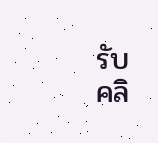รับ
คลิ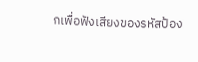กเพื่อฟังเสียงของรหัสป้อง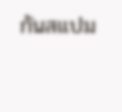กันสแปม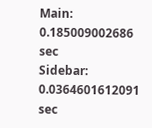Main: 0.185009002686 sec
Sidebar: 0.0364601612091 sec